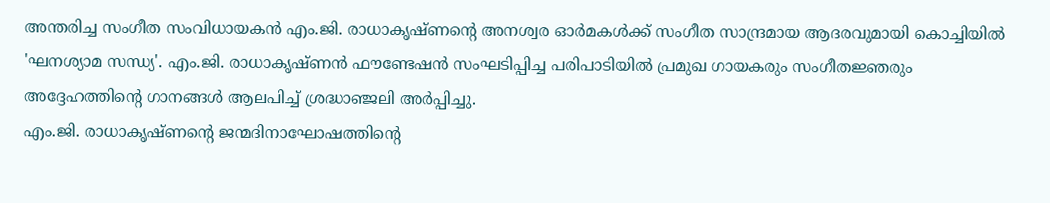അന്തരിച്ച സംഗീത സംവിധായകൻ എം.ജി. രാധാകൃഷ്ണന്റെ അനശ്വര ഓർമകൾക്ക് സംഗീത സാന്ദ്രമായ ആദരവുമായി കൊച്ചിയിൽ 'ഘനശ്യാമ സന്ധ്യ'. എം.ജി. രാധാകൃഷ്ണൻ ഫൗണ്ടേഷൻ സംഘടിപ്പിച്ച പരിപാടിയിൽ പ്രമുഖ ഗായകരും സംഗീതജ്ഞരും അദ്ദേഹത്തിന്റെ ഗാനങ്ങൾ ആലപിച്ച് ശ്രദ്ധാഞ്ജലി അർപ്പിച്ചു.
എം.ജി. രാധാകൃഷ്ണന്റെ ജന്മദിനാഘോഷത്തിന്റെ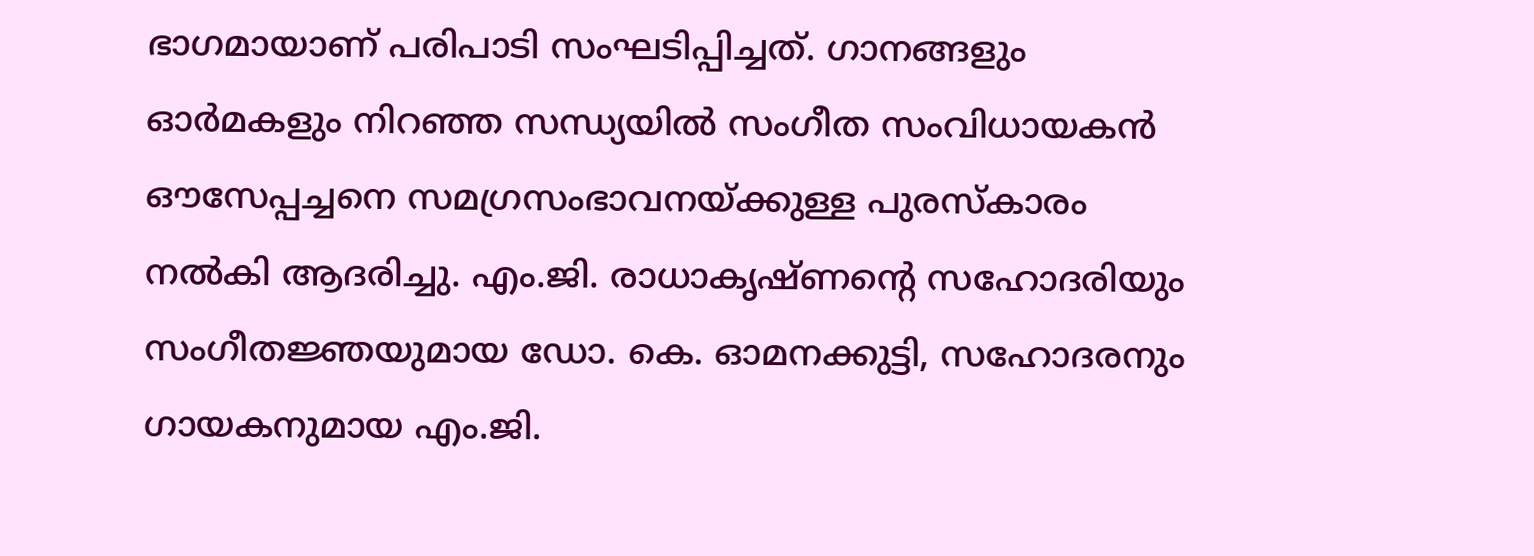ഭാഗമായാണ് പരിപാടി സംഘടിപ്പിച്ചത്. ഗാനങ്ങളും ഓർമകളും നിറഞ്ഞ സന്ധ്യയിൽ സംഗീത സംവിധായകൻ ഔസേപ്പച്ചനെ സമഗ്രസംഭാവനയ്ക്കുള്ള പുരസ്കാരം നൽകി ആദരിച്ചു. എം.ജി. രാധാകൃഷ്ണന്റെ സഹോദരിയും സംഗീതജ്ഞയുമായ ഡോ. കെ. ഓമനക്കുട്ടി, സഹോദരനും ഗായകനുമായ എം.ജി.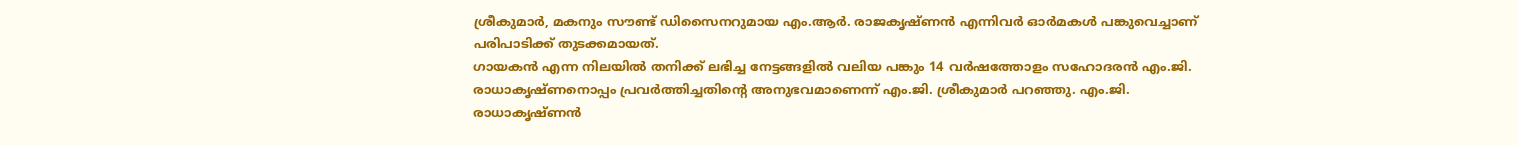ശ്രീകുമാർ, മകനും സൗണ്ട് ഡിസൈനറുമായ എം.ആർ. രാജകൃഷ്ണൻ എന്നിവർ ഓർമകൾ പങ്കുവെച്ചാണ് പരിപാടിക്ക് തുടക്കമായത്.
ഗായകൻ എന്ന നിലയിൽ തനിക്ക് ലഭിച്ച നേട്ടങ്ങളിൽ വലിയ പങ്കും 14 വർഷത്തോളം സഹോദരൻ എം.ജി. രാധാകൃഷ്ണനൊപ്പം പ്രവർത്തിച്ചതിന്റെ അനുഭവമാണെന്ന് എം.ജി. ശ്രീകുമാർ പറഞ്ഞു. എം.ജി. രാധാകൃഷ്ണൻ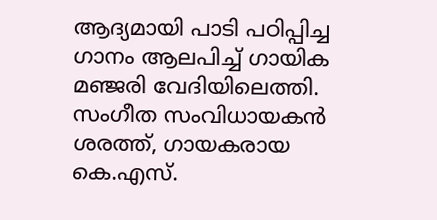ആദ്യമായി പാടി പഠിപ്പിച്ച ഗാനം ആലപിച്ച് ഗായിക മഞ്ജരി വേദിയിലെത്തി. സംഗീത സംവിധായകൻ ശരത്ത്, ഗായകരായ കെ.എസ്.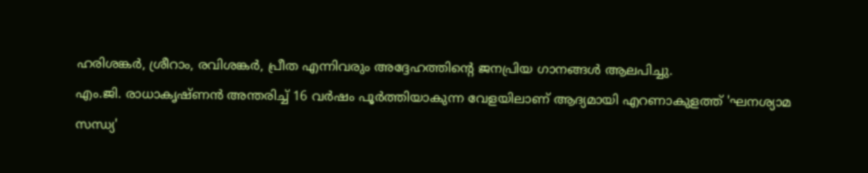ഹരിശങ്കർ, ശ്രീറാം, രവിശങ്കർ, പ്രീത എന്നിവരും അദ്ദേഹത്തിന്റെ ജനപ്രിയ ഗാനങ്ങൾ ആലപിച്ചു.
എം.ജി. രാധാകൃഷ്ണൻ അന്തരിച്ച് 16 വർഷം പൂർത്തിയാകുന്ന വേളയിലാണ് ആദ്യമായി എറണാകുളത്ത് 'ഘനശ്യാമ സന്ധ്യ'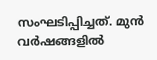സംഘടിപ്പിച്ചത്. മുൻ വർഷങ്ങളിൽ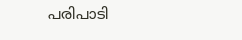പരിപാടി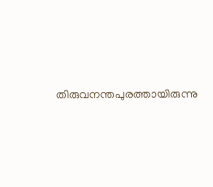തിരുവനന്തപുരത്തായിരുന്നു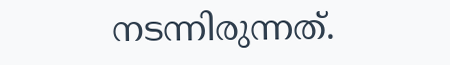നടന്നിരുന്നത്.